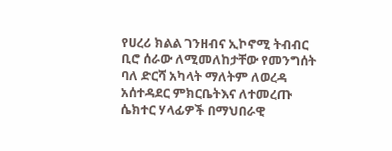የሀረሪ ክልል ገንዘብና ኢኮኖሚ ትብብር ቢሮ ሰራው ለሚመለከታቸው የመንግሰት ባለ ድርሻ አካላት ማለትም ለወረዳ አሰተዳደር ምክርቤትእና ለተመረጡ ሴክተር ሃላፊዎች በማህበራዊ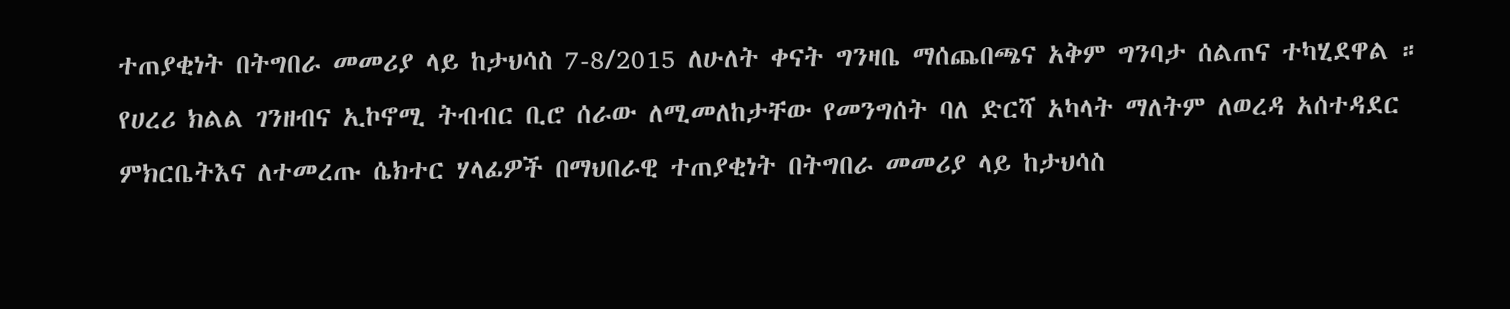ተጠያቂነት በትግበራ መመሪያ ላይ ከታህሳስ 7-8/2015 ለሁለት ቀናት ግንዛቤ ማሰጨበጫና አቅም ግንባታ ሰልጠና ተካሂደዋል ።
የሀረሪ ክልል ገንዘብና ኢኮኖሚ ትብብር ቢሮ ሰራው ለሚመለከታቸው የመንግሰት ባለ ድርሻ አካላት ማለትም ለወረዳ አሰተዳደር ምክርቤትእና ለተመረጡ ሴክተር ሃላፊዎች በማህበራዊ ተጠያቂነት በትግበራ መመሪያ ላይ ከታህሳስ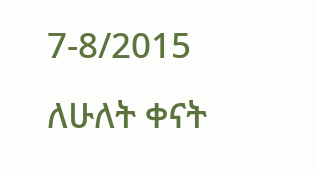7-8/2015 ለሁለት ቀናት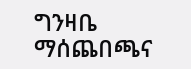ግንዛቤ ማሰጨበጫና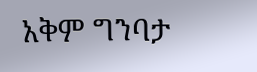አቅም ግንባታ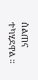ሰልጠና ተካሂደዋል ።